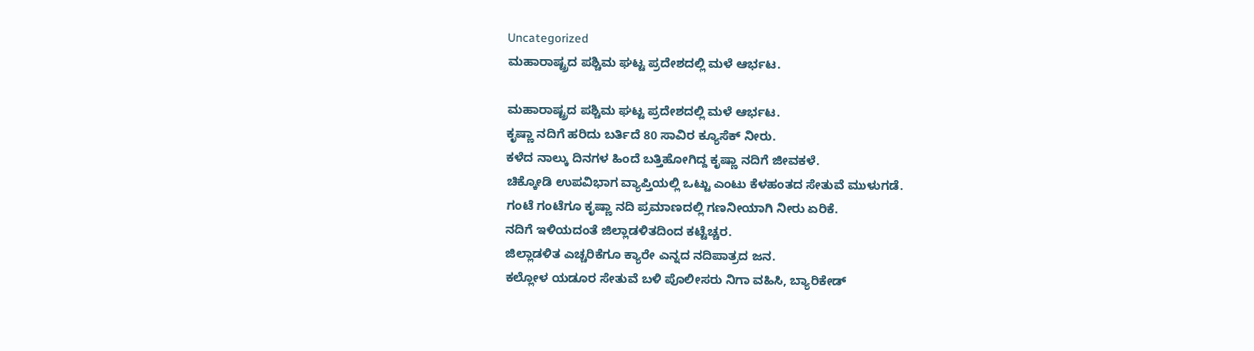Uncategorized
ಮಹಾರಾಷ್ಟ್ರದ ಪಶ್ಚಿಮ ಘಟ್ಟ ಪ್ರದೇಶದಲ್ಲಿ ಮಳೆ ಆರ್ಭಟ.

ಮಹಾರಾಷ್ಟ್ರದ ಪಶ್ಚಿಮ ಘಟ್ಟ ಪ್ರದೇಶದಲ್ಲಿ ಮಳೆ ಆರ್ಭಟ.
ಕೃಷ್ಣಾ ನದಿಗೆ ಹರಿದು ಬರ್ತಿದೆ 80 ಸಾವಿರ ಕ್ಯೂಸೆಕ್ ನೀರು.
ಕಳೆದ ನಾಲ್ಕು ದಿನಗಳ ಹಿಂದೆ ಬತ್ತಿಹೋಗಿದ್ದ ಕೃಷ್ಣಾ ನದಿಗೆ ಜೀವಕಳೆ.
ಚಿಕ್ಕೋಡಿ ಉಪವಿಭಾಗ ವ್ಯಾಪ್ತಿಯಲ್ಲಿ ಒಟ್ಟು ಎಂಟು ಕೆಳಹಂತದ ಸೇತುವೆ ಮುಳುಗಡೆ.
ಗಂಟೆ ಗಂಟೆಗೂ ಕೃಷ್ಣಾ ನದಿ ಪ್ರಮಾಣದಲ್ಲಿ ಗಣನೀಯಾಗಿ ನೀರು ಏರಿಕೆ.
ನದಿಗೆ ಇಳಿಯದಂತೆ ಜಿಲ್ಲಾಡಳಿತದಿಂದ ಕಟ್ಟೆಚ್ಚರ.
ಜಿಲ್ಲಾಡಳಿತ ಎಚ್ಚರಿಕೆಗೂ ಕ್ಯಾರೇ ಎನ್ನದ ನದಿಪಾತ್ರದ ಜನ.
ಕಲ್ಲೋಳ ಯಡೂರ ಸೇತುವೆ ಬಳಿ ಪೊಲೀಸರು ನಿಗಾ ವಹಿಸಿ, ಬ್ಯಾರಿಕೇಡ್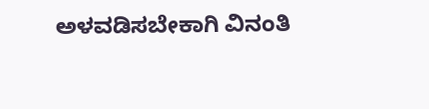ಅಳವಡಿಸಬೇಕಾಗಿ ವಿನಂತಿ